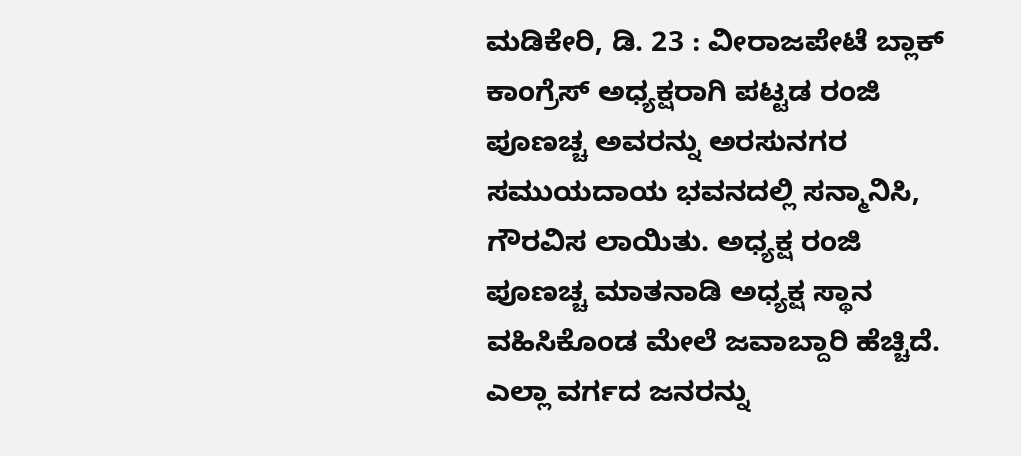ಮಡಿಕೇರಿ, ಡಿ. 23 : ವೀರಾಜಪೇಟೆ ಬ್ಲಾಕ್ ಕಾಂಗ್ರೆಸ್ ಅಧ್ಯಕ್ಷರಾಗಿ ಪಟ್ಟಡ ರಂಜಿ ಪೂಣಚ್ಚ ಅವರನ್ನು ಅರಸುನಗರ ಸಮುಯದಾಯ ಭವನದಲ್ಲಿ ಸನ್ಮಾನಿಸಿ, ಗೌರವಿಸ ಲಾಯಿತು. ಅಧ್ಯಕ್ಷ ರಂಜಿ ಪೂಣಚ್ಚ ಮಾತನಾಡಿ ಅಧ್ಯಕ್ಷ ಸ್ಥಾನ ವಹಿಸಿಕೊಂಡ ಮೇಲೆ ಜವಾಬ್ದಾರಿ ಹೆಚ್ಚಿದೆ. ಎಲ್ಲಾ ವರ್ಗದ ಜನರನ್ನು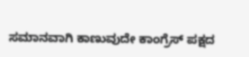ಸಮಾನವಾಗಿ ಕಾಣುವುದೇ ಕಾಂಗ್ರೆಸ್ ಪಕ್ಷದ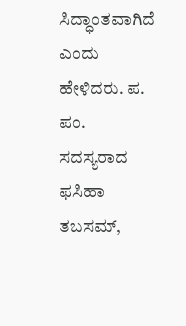ಸಿದ್ಧಾಂತವಾಗಿದೆ ಎಂದು ಹೇಳಿದರು. ಪ. ಪಂ. ಸದಸ್ಯರಾದ ಫಸಿಹಾ ತಬಸಮ್,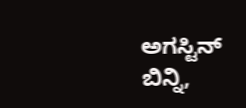ಅಗಸ್ಟಿನ್ ಬಿನ್ನಿ,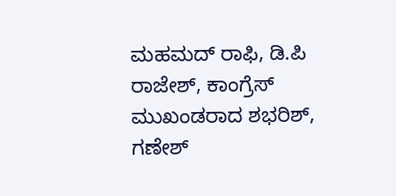ಮಹಮದ್ ರಾಫಿ, ಡಿ.ಪಿ ರಾಜೇಶ್, ಕಾಂಗ್ರೆಸ್ ಮುಖಂಡರಾದ ಶಭರಿಶ್, ಗಣೇಶ್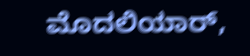ಮೊದಲಿಯಾರ್,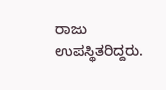ರಾಜು ಉಪಸ್ಥಿತರಿದ್ದರು.